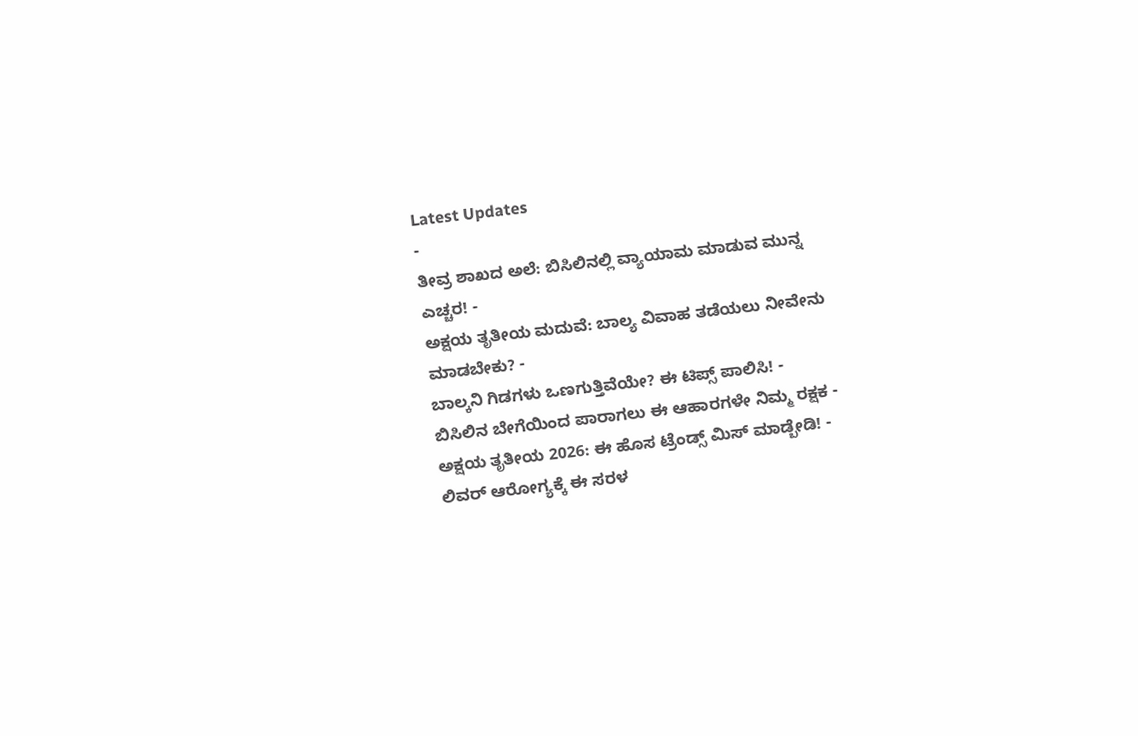Latest Updates
-
ತೀವ್ರ ಶಾಖದ ಅಲೆ: ಬಿಸಿಲಿನಲ್ಲಿ ವ್ಯಾಯಾಮ ಮಾಡುವ ಮುನ್ನ ಎಚ್ಚರ! -
ಅಕ್ಷಯ ತೃತೀಯ ಮದುವೆ: ಬಾಲ್ಯ ವಿವಾಹ ತಡೆಯಲು ನೀವೇನು ಮಾಡಬೇಕು? -
ಬಾಲ್ಕನಿ ಗಿಡಗಳು ಒಣಗುತ್ತಿವೆಯೇ? ಈ ಟಿಪ್ಸ್ ಪಾಲಿಸಿ! -
ಬಿಸಿಲಿನ ಬೇಗೆಯಿಂದ ಪಾರಾಗಲು ಈ ಆಹಾರಗಳೇ ನಿಮ್ಮ ರಕ್ಷಕ -
ಅಕ್ಷಯ ತೃತೀಯ 2026: ಈ ಹೊಸ ಟ್ರೆಂಡ್ಸ್ ಮಿಸ್ ಮಾಡ್ಬೇಡಿ! -
ಲಿವರ್ ಆರೋಗ್ಯಕ್ಕೆ ಈ ಸರಳ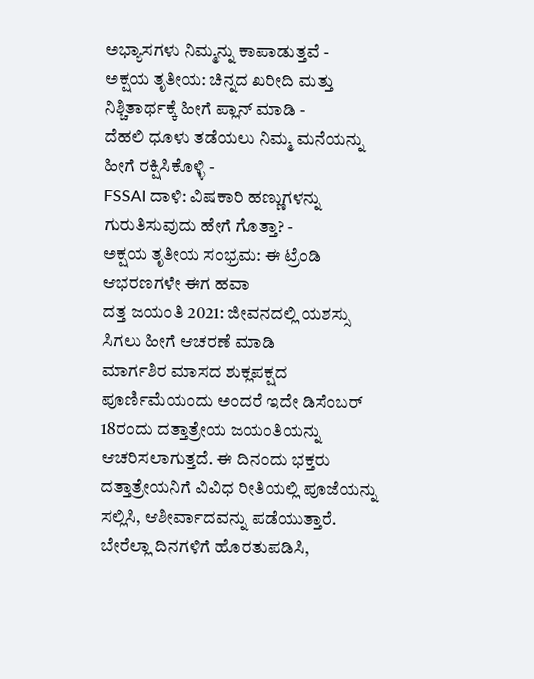ಅಭ್ಯಾಸಗಳು ನಿಮ್ಮನ್ನು ಕಾಪಾಡುತ್ತವೆ -
ಅಕ್ಷಯ ತೃತೀಯ: ಚಿನ್ನದ ಖರೀದಿ ಮತ್ತು ನಿಶ್ಚಿತಾರ್ಥಕ್ಕೆ ಹೀಗೆ ಪ್ಲಾನ್ ಮಾಡಿ -
ದೆಹಲಿ ಧೂಳು ತಡೆಯಲು ನಿಮ್ಮ ಮನೆಯನ್ನು ಹೀಗೆ ರಕ್ಷಿಸಿಕೊಳ್ಳಿ -
FSSAI ದಾಳಿ: ವಿಷಕಾರಿ ಹಣ್ಣುಗಳನ್ನು ಗುರುತಿಸುವುದು ಹೇಗೆ ಗೊತ್ತಾ? -
ಅಕ್ಷಯ ತೃತೀಯ ಸಂಭ್ರಮ: ಈ ಟ್ರೆಂಡಿ ಆಭರಣಗಳೇ ಈಗ ಹವಾ
ದತ್ತ ಜಯಂತಿ 2021: ಜೀವನದಲ್ಲಿ ಯಶಸ್ಸು ಸಿಗಲು ಹೀಗೆ ಆಚರಣೆ ಮಾಡಿ
ಮಾರ್ಗಶಿರ ಮಾಸದ ಶುಕ್ಲಪಕ್ಷದ ಪೂರ್ಣಿಮೆಯಂದು ಅಂದರೆ ಇದೇ ಡಿಸೆಂಬರ್ 18ರಂದು ದತ್ತಾತ್ರೇಯ ಜಯಂತಿಯನ್ನು ಆಚರಿಸಲಾಗುತ್ತದೆ. ಈ ದಿನಂದು ಭಕ್ತರು ದತ್ತಾತ್ರೇಯನಿಗೆ ವಿವಿಧ ರೀತಿಯಲ್ಲಿ ಪೂಜೆಯನ್ನು ಸಲ್ಲಿಸಿ, ಆಶೀರ್ವಾದವನ್ನು ಪಡೆಯುತ್ತಾರೆ. ಬೇರೆಲ್ಲಾ ದಿನಗಳಿಗೆ ಹೊರತುಪಡಿಸಿ,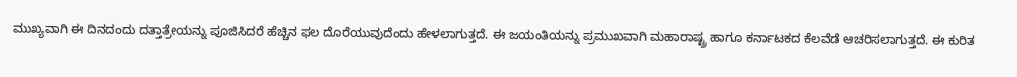ಮುಖ್ಯವಾಗಿ ಈ ದಿನದಂದು ದತ್ತಾತ್ರೇಯನ್ನು ಪೂಜಿಸಿದರೆ ಹೆಚ್ಚಿನ ಫಲ ದೊರೆಯುವುದೆಂದು ಹೇಳಲಾಗುತ್ತದೆ. ಈ ಜಯಂತಿಯನ್ನು ಪ್ರಮುಖವಾಗಿ ಮಹಾರಾಷ್ಟ್ರ ಹಾಗೂ ಕರ್ನಾಟಕದ ಕೆಲವೆಡೆ ಆಚರಿಸಲಾಗುತ್ತದೆ. ಈ ಕುರಿತ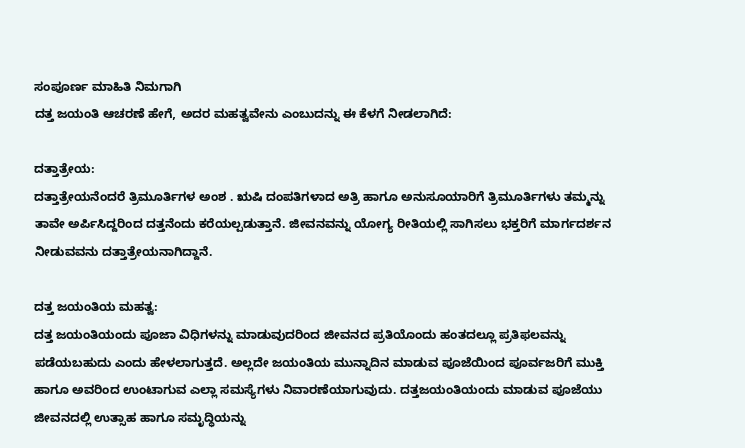ಸಂಪೂರ್ಣ ಮಾಹಿತಿ ನಿಮಗಾಗಿ
ದತ್ತ ಜಯಂತಿ ಆಚರಣೆ ಹೇಗೆ, ಅದರ ಮಹತ್ವವೇನು ಎಂಬುದನ್ನು ಈ ಕೆಳಗೆ ನೀಡಲಾಗಿದೆ:

ದತ್ತಾತ್ರೇಯ:
ದತ್ತಾತ್ರೇಯನೆಂದರೆ ತ್ರಿಮೂರ್ತಿಗಳ ಅಂಶ . ಋಷಿ ದಂಪತಿಗಳಾದ ಅತ್ರಿ ಹಾಗೂ ಅನುಸೂಯಾರಿಗೆ ತ್ರಿಮೂರ್ತಿಗಳು ತಮ್ಮನ್ನು ತಾವೇ ಅರ್ಪಿಸಿದ್ದರಿಂದ ದತ್ತನೆಂದು ಕರೆಯಲ್ಪಡುತ್ತಾನೆ. ಜೀವನವನ್ನು ಯೋಗ್ಯ ರೀತಿಯಲ್ಲಿ ಸಾಗಿಸಲು ಭಕ್ತರಿಗೆ ಮಾರ್ಗದರ್ಶನ ನೀಡುವವನು ದತ್ತಾತ್ರೇಯನಾಗಿದ್ದಾನೆ.

ದತ್ತ ಜಯಂತಿಯ ಮಹತ್ವ:
ದತ್ತ ಜಯಂತಿಯಂದು ಪೂಜಾ ವಿಧಿಗಳನ್ನು ಮಾಡುವುದರಿಂದ ಜೀವನದ ಪ್ರತಿಯೊಂದು ಹಂತದಲ್ಲೂ ಪ್ರತಿಫಲವನ್ನು ಪಡೆಯಬಹುದು ಎಂದು ಹೇಳಲಾಗುತ್ತದೆ. ಅಲ್ಲದೇ ಜಯಂತಿಯ ಮುನ್ನಾದಿನ ಮಾಡುವ ಪೂಜೆಯಿಂದ ಪೂರ್ವಜರಿಗೆ ಮುಕ್ತಿ ಹಾಗೂ ಅವರಿಂದ ಉಂಟಾಗುವ ಎಲ್ಲಾ ಸಮಸ್ಯೆಗಳು ನಿವಾರಣೆಯಾಗುವುದು. ದತ್ತಜಯಂತಿಯಂದು ಮಾಡುವ ಪೂಜೆಯು ಜೀವನದಲ್ಲಿ ಉತ್ಸಾಹ ಹಾಗೂ ಸಮೃದ್ಧಿಯನ್ನು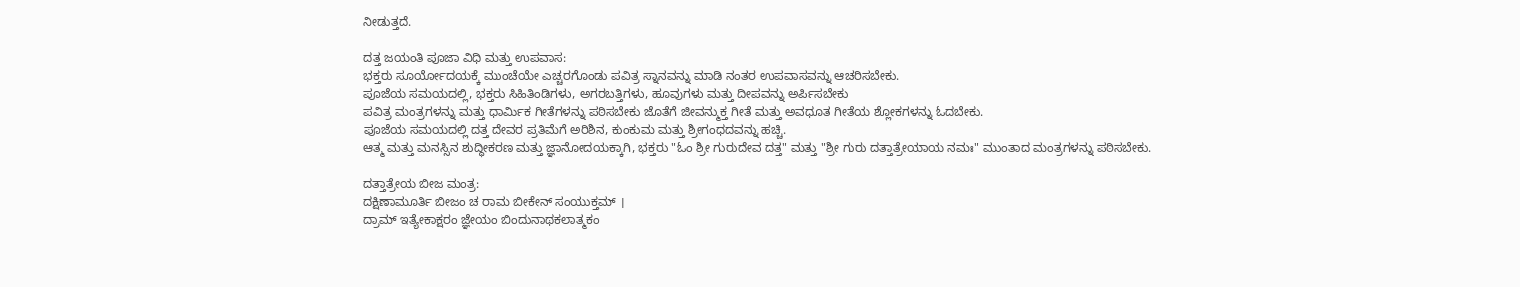ನೀಡುತ್ತದೆ.

ದತ್ತ ಜಯಂತಿ ಪೂಜಾ ವಿಧಿ ಮತ್ತು ಉಪವಾಸ:
ಭಕ್ತರು ಸೂರ್ಯೋದಯಕ್ಕೆ ಮುಂಚೆಯೇ ಎಚ್ಚರಗೊಂಡು ಪವಿತ್ರ ಸ್ನಾನವನ್ನು ಮಾಡಿ ನಂತರ ಉಪವಾಸವನ್ನು ಆಚರಿಸಬೇಕು.
ಪೂಜೆಯ ಸಮಯದಲ್ಲಿ, ಭಕ್ತರು ಸಿಹಿತಿಂಡಿಗಳು, ಅಗರಬತ್ತಿಗಳು, ಹೂವುಗಳು ಮತ್ತು ದೀಪವನ್ನು ಅರ್ಪಿಸಬೇಕು
ಪವಿತ್ರ ಮಂತ್ರಗಳನ್ನು ಮತ್ತು ಧಾರ್ಮಿಕ ಗೀತೆಗಳನ್ನು ಪಠಿಸಬೇಕು ಜೊತೆಗೆ ಜೀವನ್ಮುಕ್ತ ಗೀತೆ ಮತ್ತು ಅವಧೂತ ಗೀತೆಯ ಶ್ಲೋಕಗಳನ್ನು ಓದಬೇಕು.
ಪೂಜೆಯ ಸಮಯದಲ್ಲಿ ದತ್ತ ದೇವರ ಪ್ರತಿಮೆಗೆ ಅರಿಶಿನ, ಕುಂಕುಮ ಮತ್ತು ಶ್ರೀಗಂಧದವನ್ನು ಹಚ್ಚಿ.
ಆತ್ಮ ಮತ್ತು ಮನಸ್ಸಿನ ಶುದ್ಧೀಕರಣ ಮತ್ತು ಜ್ಞಾನೋದಯಕ್ಕಾಗಿ, ಭಕ್ತರು "ಓಂ ಶ್ರೀ ಗುರುದೇವ ದತ್ತ" ಮತ್ತು "ಶ್ರೀ ಗುರು ದತ್ತಾತ್ರೇಯಾಯ ನಮಃ" ಮುಂತಾದ ಮಂತ್ರಗಳನ್ನು ಪಠಿಸಬೇಕು.

ದತ್ತಾತ್ರೇಯ ಬೀಜ ಮಂತ್ರ:
ದಕ್ಷಿಣಾಮೂರ್ತಿ ಬೀಜಂ ಚ ರಾಮ ಬೀಕೇನ್ ಸಂಯುಕ್ತಮ್ ।
ದ್ರಾಮ್ ಇತ್ಯೇಕಾಕ್ಷರಂ ಜ್ಞೇಯಂ ಬಿಂದುನಾಥಕಲಾತ್ಮಕಂ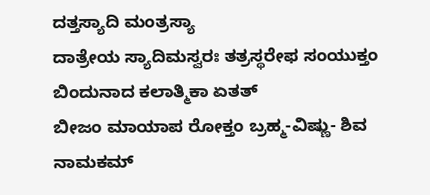ದತ್ತಸ್ಯಾದಿ ಮಂತ್ರಸ್ಯಾ
ದಾತ್ರೇಯ ಸ್ಯಾದಿಮಸ್ವರಃ ತತ್ರಸ್ಥರೇಫ ಸಂಯುಕ್ತಂ
ಬಿಂದುನಾದ ಕಲಾತ್ಮಿಕಾ ಏತತ್
ಬೀಜಂ ಮಾಯಾಪ ರೋಕ್ತಂ ಬ್ರಹ್ಮ-ವಿಷ್ಣು- ಶಿವ ನಾಮಕಮ್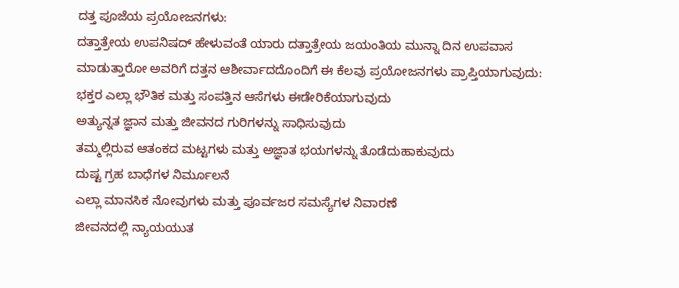ದತ್ತ ಪೂಜೆಯ ಪ್ರಯೋಜನಗಳು:
ದತ್ತಾತ್ರೇಯ ಉಪನಿಷದ್ ಹೇಳುವಂತೆ ಯಾರು ದತ್ತಾತ್ರೇಯ ಜಯಂತಿಯ ಮುನ್ನಾ ದಿನ ಉಪವಾಸ ಮಾಡುತ್ತಾರೋ ಅವರಿಗೆ ದತ್ತನ ಆಶೀರ್ವಾದದೊಂದಿಗೆ ಈ ಕೆಲವು ಪ್ರಯೋಜನಗಳು ಪ್ರಾಪ್ತಿಯಾಗುವುದು:
ಭಕ್ತರ ಎಲ್ಲಾ ಭೌತಿಕ ಮತ್ತು ಸಂಪತ್ತಿನ ಆಸೆಗಳು ಈಡೇರಿಕೆಯಾಗುವುದು
ಅತ್ಯುನ್ನತ ಜ್ಞಾನ ಮತ್ತು ಜೀವನದ ಗುರಿಗಳನ್ನು ಸಾಧಿಸುವುದು
ತಮ್ಮಲ್ಲಿರುವ ಆತಂಕದ ಮಟ್ಟಗಳು ಮತ್ತು ಅಜ್ಞಾತ ಭಯಗಳನ್ನು ತೊಡೆದುಹಾಕುವುದು
ದುಷ್ಟ ಗ್ರಹ ಬಾಧೆಗಳ ನಿರ್ಮೂಲನೆ
ಎಲ್ಲಾ ಮಾನಸಿಕ ನೋವುಗಳು ಮತ್ತು ಪೂರ್ವಜರ ಸಮಸ್ಯೆಗಳ ನಿವಾರಣೆ
ಜೀವನದಲ್ಲಿ ನ್ಯಾಯಯುತ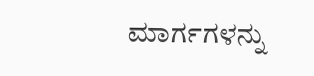ಮಾರ್ಗಗಳನ್ನು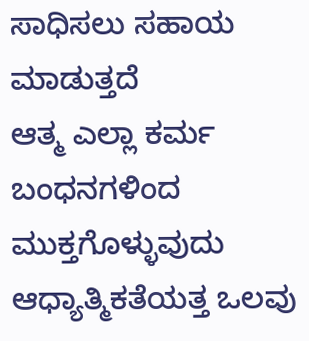ಸಾಧಿಸಲು ಸಹಾಯ ಮಾಡುತ್ತದೆ
ಆತ್ಮ ಎಲ್ಲಾ ಕರ್ಮ ಬಂಧನಗಳಿಂದ ಮುಕ್ತಗೊಳ್ಳುವುದು
ಆಧ್ಯಾತ್ಮಿಕತೆಯತ್ತ ಒಲವು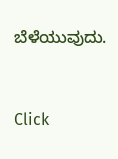ಬೆಳೆಯುವುದು.



Click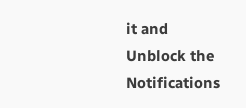it and Unblock the Notifications